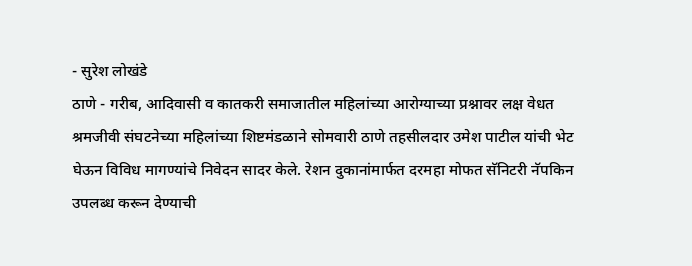- सुरेश लोखंडे
ठाणे - गरीब, आदिवासी व कातकरी समाजातील महिलांच्या आरोग्याच्या प्रश्नावर लक्ष वेधत श्रमजीवी संघटनेच्या महिलांच्या शिष्टमंडळाने सोमवारी ठाणे तहसीलदार उमेश पाटील यांची भेट घेऊन विविध मागण्यांचे निवेदन सादर केले. रेशन दुकानांमार्फत दरमहा मोफत सॅनिटरी नॅपकिन उपलब्ध करून देण्याची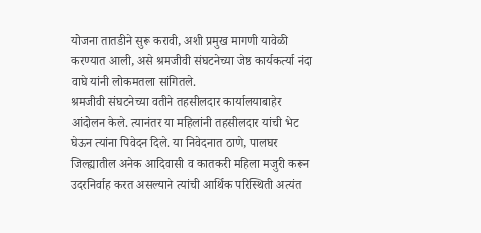योजना तातडीने सुरू करावी, अशी प्रमुख मागणी यावेळी करण्यात आली, असे श्रमजीवी संघटनेच्या जेष्ठ कार्यकर्त्या नंदा वाघे यांनी लोकमतला सांगितले.
श्रमजीवी संघटनेच्या वतीने तहसीलदार कार्यालयाबाहेर आंदोलन केले. त्यानंतर या महिलांनी तहसीलदार यांची भेट घेऊन त्यांना पिवेदन दिले. या निवेदनात ठाणे, पालघर जिल्ह्यातील अनेक आदिवासी व कातकरी महिला मजुरी करून उदरनिर्वाह करत असल्याने त्यांची आर्थिक परिस्थिती अत्यंत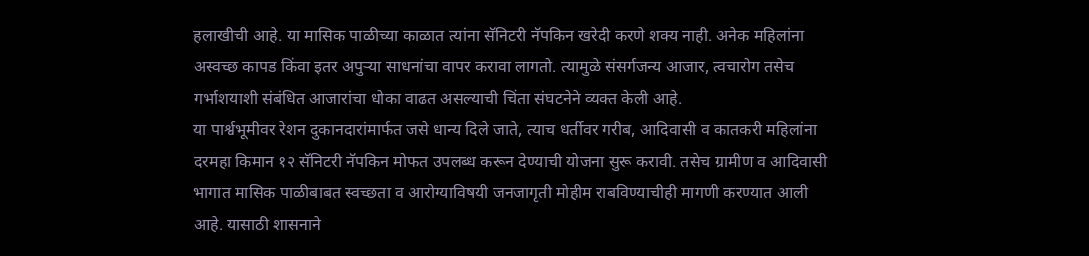हलाखीची आहे. या मासिक पाळीच्या काळात त्यांना सॅनिटरी नॅपकिन खरेदी करणे शक्य नाही. अनेक महिलांना अस्वच्छ कापड किंवा इतर अपुऱ्या साधनांचा वापर करावा लागतो. त्यामुळे संसर्गजन्य आजार, त्वचारोग तसेच गर्भाशयाशी संबंधित आजारांचा धोका वाढत असल्याची चिंता संघटनेने व्यक्त केली आहे.
या पार्श्वभूमीवर रेशन दुकानदारांमार्फत जसे धान्य दिले जाते, त्याच धर्तीवर गरीब, आदिवासी व कातकरी महिलांना दरमहा किमान १२ सॅनिटरी नॅपकिन मोफत उपलब्ध करून देण्याची योजना सुरू करावी. तसेच ग्रामीण व आदिवासी भागात मासिक पाळीबाबत स्वच्छता व आरोग्याविषयी जनजागृती मोहीम राबविण्याचीही मागणी करण्यात आली आहे. यासाठी शासनाने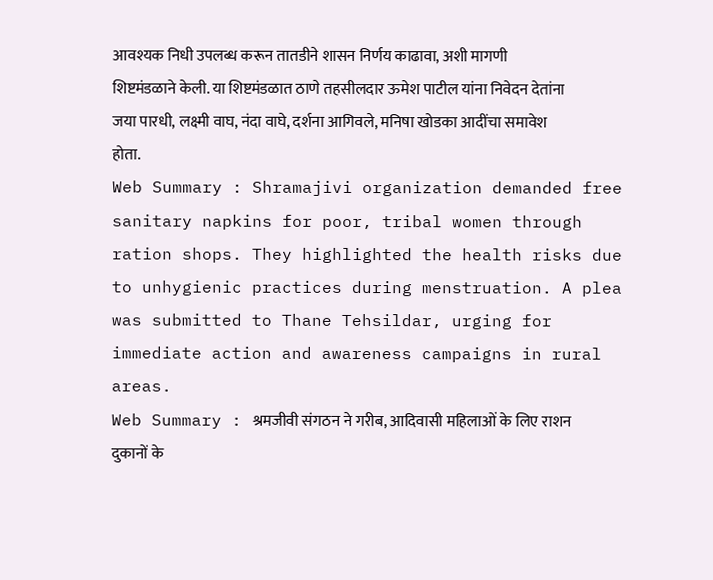आवश्यक निधी उपलब्ध करून तातडीने शासन निर्णय काढावा, अशी मागणी शिष्टमंडळाने केली. या शिष्टमंडळात ठाणे तहसीलदार ऊमेश पाटील यांना निवेदन देतांना जया पारधी, लक्ष्मी वाघ, नंदा वाघे, दर्शना आगिवले, मनिषा खोडका आदींचा समावेश होता.
Web Summary : Shramajivi organization demanded free sanitary napkins for poor, tribal women through ration shops. They highlighted the health risks due to unhygienic practices during menstruation. A plea was submitted to Thane Tehsildar, urging for immediate action and awareness campaigns in rural areas.
Web Summary : श्रमजीवी संगठन ने गरीब, आदिवासी महिलाओं के लिए राशन दुकानों के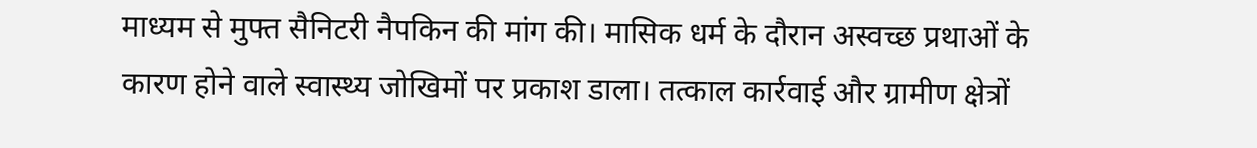माध्यम से मुफ्त सैनिटरी नैपकिन की मांग की। मासिक धर्म के दौरान अस्वच्छ प्रथाओं के कारण होने वाले स्वास्थ्य जोखिमों पर प्रकाश डाला। तत्काल कार्रवाई और ग्रामीण क्षेत्रों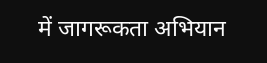में जागरूकता अभियान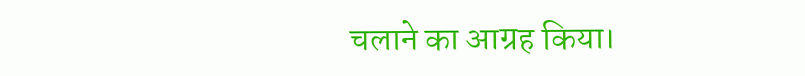चलाने का आग्रह किया।